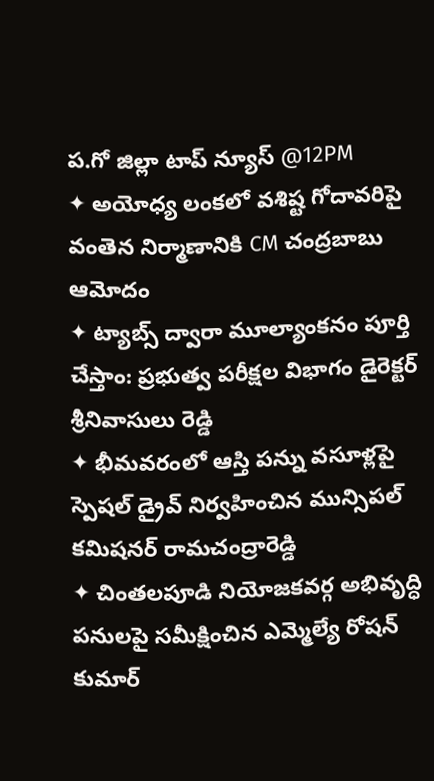ప.గో జిల్లా టాప్ న్యూస్ @12PM
✦ అయోధ్య లంకలో వశిష్ట గోదావరిపై వంతెన నిర్మాణానికి CM చంద్రబాబు ఆమోదం
✦ ట్యాబ్స్ ద్వారా మూల్యాంకనం పూర్తి చేస్తాం: ప్రభుత్వ పరీక్షల విభాగం డైరెక్టర్ శ్రీనివాసులు రెడ్డి
✦ భీమవరంలో ఆస్తి పన్ను వసూళ్లపై స్పెషల్ డ్రైవ్ నిర్వహించిన మున్సిపల్ కమిషనర్ రామచంద్రారెడ్డి
✦ చింతలపూడి నియోజకవర్గ అభివృద్ధి పనులపై సమీక్షించిన ఎమ్మెల్యే రోషన్ కుమార్